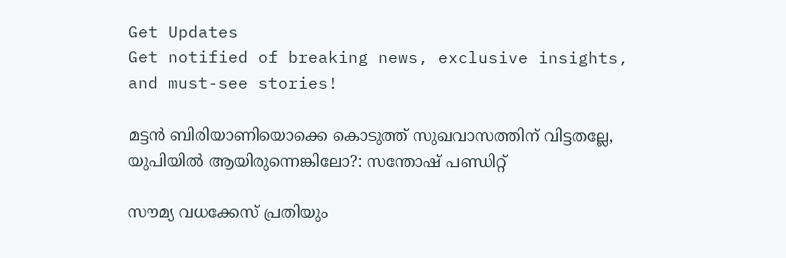Get Updates
Get notified of breaking news, exclusive insights, and must-see stories!

മട്ടൻ ബിരിയാണിയൊക്കെ കൊടുത്ത് സുഖവാസത്തിന് വിട്ടതല്ലേ, യുപിയിൽ ആയിരുന്നെങ്കിലോ?: സന്തോഷ് പണ്ഡിറ്റ്

സൗമ്യ വധക്കേസ് പ്രതിയും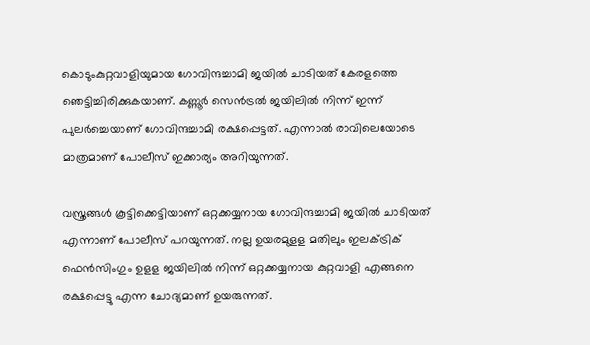കൊടുംകുറ്റവാളിയുമായ ഗോവിന്ദച്ചാമി ജയില്‍ ചാടിയത് കേരളത്തെ ഞെട്ടിച്ചിരിക്കുകയാണ്. കണ്ണൂര്‍ സെന്‍ട്രല്‍ ജയിലില്‍ നിന്ന് ഇന്ന് പുലര്‍ച്ചെയാണ് ഗോവിന്ദച്ചാമി രക്ഷപ്പെട്ടത്. എന്നാല്‍ രാവിലെയോടെ മാത്രമാണ് പോലീസ് ഇക്കാര്യം അറിയുന്നത്.

വസ്ത്രങ്ങള്‍ കൂട്ടിക്കെട്ടിയാണ് ഒറ്റക്കയ്യനായ ഗോവിന്ദച്ചാമി ജയില്‍ ചാടിയത് എന്നാണ് പോലീസ് പറയുന്നത്. നല്ല ഉയരമുളള മതിലും ഇലക്ട്രിക് ഫെന്‍സിംഗും ഉളള ജയിലില്‍ നിന്ന് ഒറ്റക്കയ്യനായ കുറ്റവാളി എങ്ങനെ രക്ഷപ്പെട്ടു എന്ന ചോദ്യമാണ് ഉയരുന്നത്.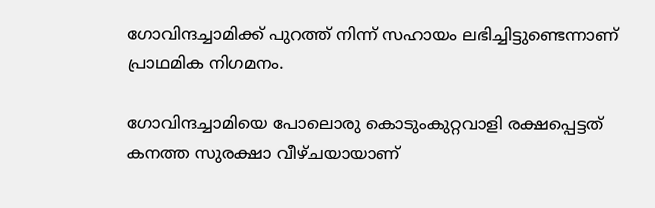ഗോവിന്ദച്ചാമിക്ക് പുറത്ത് നിന്ന് സഹായം ലഭിച്ചിട്ടുണ്ടെന്നാണ് പ്രാഥമിക നിഗമനം.

ഗോവിന്ദച്ചാമിയെ പോലൊരു കൊടുംകുറ്റവാളി രക്ഷപ്പെട്ടത് കനത്ത സുരക്ഷാ വീഴ്ചയായാണ്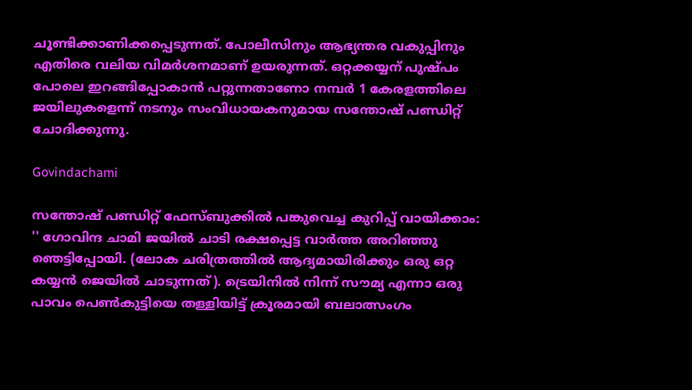ചൂണ്ടിക്കാണിക്കപ്പെടുന്നത്. പോലീസിനും ആഭ്യന്തര വകുപ്പിനും എതിരെ വലിയ വിമർശനമാണ് ഉയരുന്നത്. ഒറ്റക്കയ്യന് പുഷ്പം പോലെ ഇറങ്ങിപ്പോകാൻ പറ്റുന്നതാണോ നമ്പർ 1 കേരളത്തിലെ ജയിലുകളെന്ന് നടനും സംവിധായകനുമായ സന്തോഷ് പണ്ഡിറ്റ് ചോദിക്കുന്നു.

Govindachami

സന്തോഷ് പണ്ഡിറ്റ് ഫേസ്ബുക്കിൽ പങ്കുവെച്ച കുറിപ്പ് വായിക്കാം: '' ഗോവിന്ദ ചാമി ജയിൽ ചാടി രക്ഷപ്പെട്ട വാർത്ത അറിഞ്ഞു ഞെട്ടിപ്പോയി. (ലോക ചരിത്രത്തിൽ ആദ്യമായിരിക്കും ഒരു ഒറ്റ കയ്യൻ ജെയിൽ ചാടുന്നത്). ട്രെയിനിൽ നിന്ന് സൗമ്യ എന്നാ ഒരു പാവം പെൺകുട്ടിയെ തള്ളിയിട്ട് ക്രൂരമായി ബലാത്സംഗം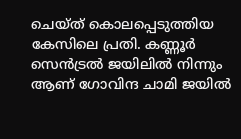ചെയ്ത് കൊലപ്പെടുത്തിയ കേസിലെ പ്രതി. കണ്ണൂർ സെൻട്രൽ ജയിലിൽ നിന്നും ആണ് ഗോവിന്ദ ചാമി ജയിൽ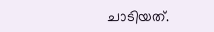ചാടിയത്.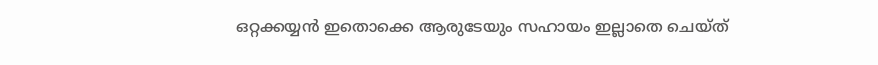ഒറ്റക്കയ്യൻ ഇതൊക്കെ ആരുടേയും സഹായം ഇല്ലാതെ ചെയ്ത്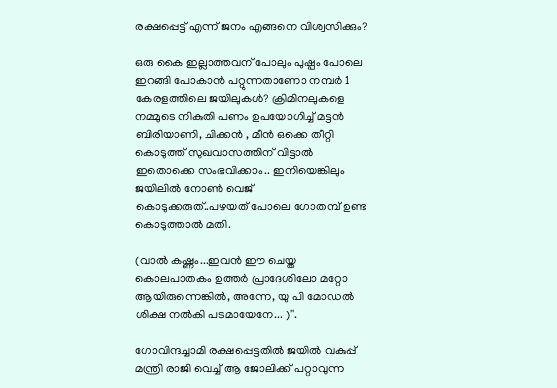രക്ഷപ്പെട്ട് എന്ന് ജനം എങ്ങനെ വിശ്വസിക്കും?

ഒരു കൈ ഇല്ലാത്തവന് പോലും പുഷ്പം പോലെ ഇറങ്ങി പോകാൻ പറ്റുന്നതാണോ നമ്പർ 1 കേരളത്തിലെ ജയിലുകൾ? ക്രിമിനലുകളെ നമ്മുടെ നികുതി പണം ഉപയോഗിച്ച് മട്ടൻ ബിരിയാണി, ചിക്കൻ , മീൻ ഒക്കെ തീറ്റി കൊടുത്ത് സുഖവാസത്തിന് വിട്ടാൽ ഇതൊക്കെ സംഭവിക്കാം.. ഇനിയെങ്കിലും ജയിലിൽ നോൺ വെജ് കൊടുക്കരുത്..പഴയത് പോലെ ഗോതമ്പ് ഉണ്ട കൊടുത്താൽ മതി.

(വാൽ കഷ്ണം...ഇവൻ ഈ ചെയ്ത കൊലപാതകം ഉത്തർ പ്രാദേശിലോ മറ്റോ ആയിരുന്നെങ്കിൽ, അന്നേ, യു പി മോഡൽ ശിക്ഷ നൽകി പടമായേനേ... )''.

ഗോവിന്ദച്ചാമി രക്ഷപ്പെട്ടതിൽ ജയിൽ വകുപ്പ് മന്ത്രി രാജി വെച്ച് ആ ജോലിക്ക് പറ്റാവുന്ന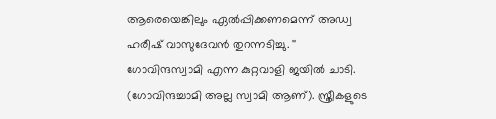ആരെയെങ്കിലും ഏൽപ്പിക്കണമെന്ന് അഡ്വ ഹരീഷ് വാസുദേവൻ തുറന്നടിച്ചു. '' ഗോവിന്ദസ്വാമി എന്ന കുറ്റവാളി ജയിൽ ചാടി. (ഗോവിന്ദച്ചാമി അല്ല സ്വാമി ആണ്). സ്ത്രീകളുടെ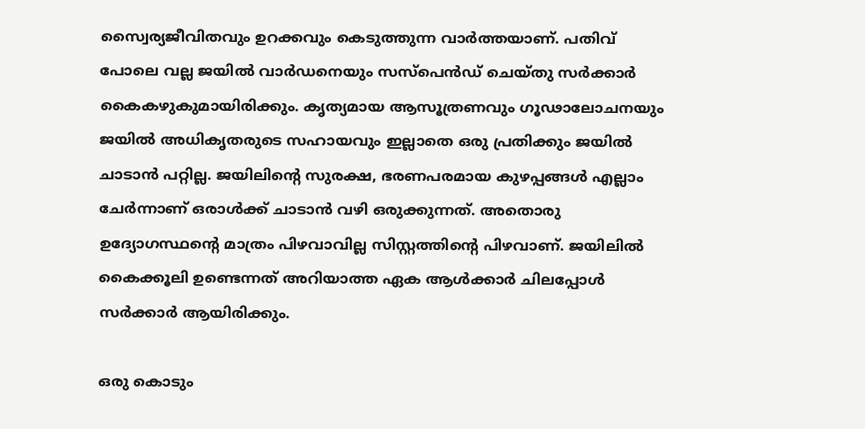സ്വൈര്യജീവിതവും ഉറക്കവും കെടുത്തുന്ന വാർത്തയാണ്. പതിവ് പോലെ വല്ല ജയിൽ വാർഡനെയും സസ്പെൻഡ് ചെയ്തു സർക്കാർ കൈകഴുകുമായിരിക്കും. കൃത്യമായ ആസൂത്രണവും ഗൂഢാലോചനയും ജയിൽ അധികൃതരുടെ സഹായവും ഇല്ലാതെ ഒരു പ്രതിക്കും ജയിൽ ചാടാൻ പറ്റില്ല. ജയിലിന്റെ സുരക്ഷ, ഭരണപരമായ കുഴപ്പങ്ങൾ എല്ലാം ചേർന്നാണ് ഒരാൾക്ക് ചാടാൻ വഴി ഒരുക്കുന്നത്. അതൊരു ഉദ്യോഗസ്ഥന്റെ മാത്രം പിഴവാവില്ല സിസ്റ്റത്തിന്റെ പിഴവാണ്. ജയിലിൽ കൈക്കൂലി ഉണ്ടെന്നത് അറിയാത്ത ഏക ആൾക്കാർ ചിലപ്പോൾ സർക്കാർ ആയിരിക്കും.

ഒരു കൊടും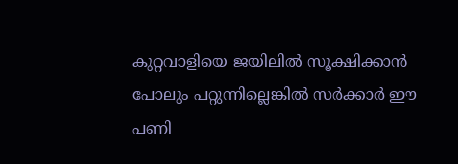കുറ്റവാളിയെ ജയിലിൽ സൂക്ഷിക്കാൻ പോലും പറ്റുന്നില്ലെങ്കിൽ സർക്കാർ ഈ പണി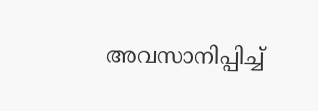അവസാനിപ്പിച്ച്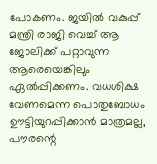പോകണം. ജയിൽ വകുപ്പ് മന്ത്രി രാജി വെച്ച് ആ ജോലിക്ക് പറ്റാവുന്ന ആരെയെങ്കിലും ഏൽപ്പിക്കണം. വധശിക്ഷ വേണമെന്ന പൊതുബോധം ഊട്ടിയുറപ്പിക്കാൻ മാത്രമല്ല, പൗരന്റെ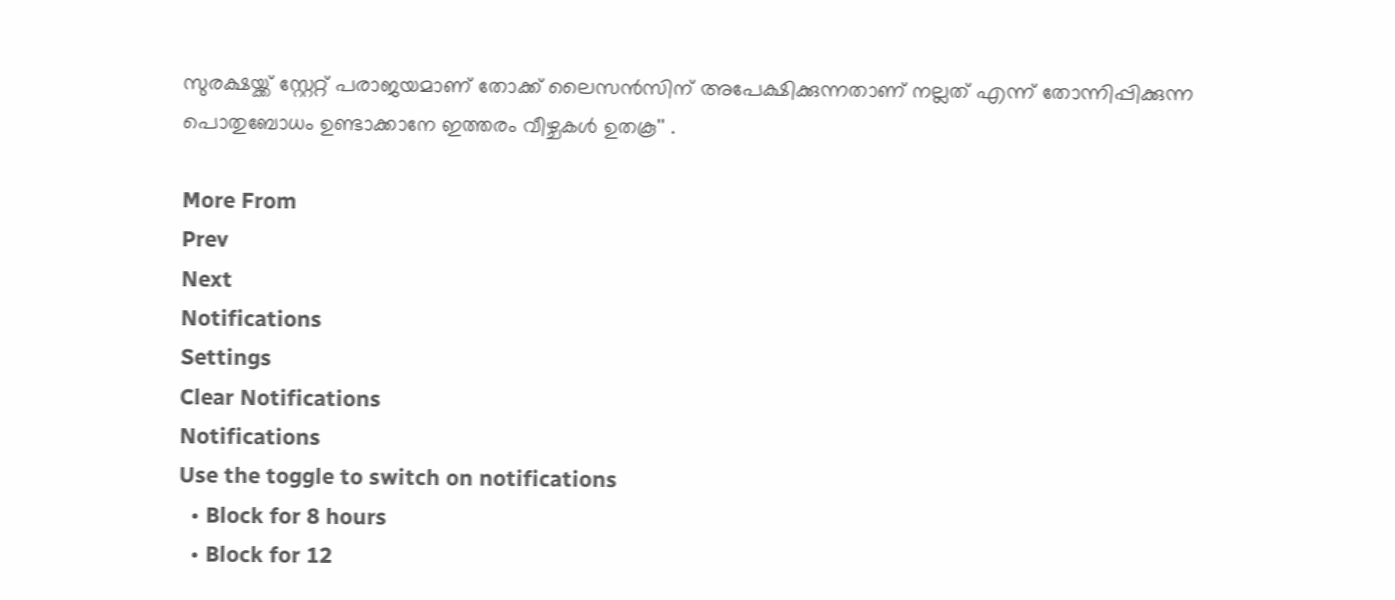സുരക്ഷയ്ക്ക് സ്റ്റേറ്റ് പരാജയമാണ് തോക്ക് ലൈസൻസിന് അപേക്ഷിക്കുന്നതാണ് നല്ലത് എന്ന് തോന്നിപ്പിക്കുന്ന പൊതുബോധം ഉണ്ടാക്കാനേ ഇത്തരം വീഴ്ചകൾ ഉതകൂ'' .

More From
Prev
Next
Notifications
Settings
Clear Notifications
Notifications
Use the toggle to switch on notifications
  • Block for 8 hours
  • Block for 12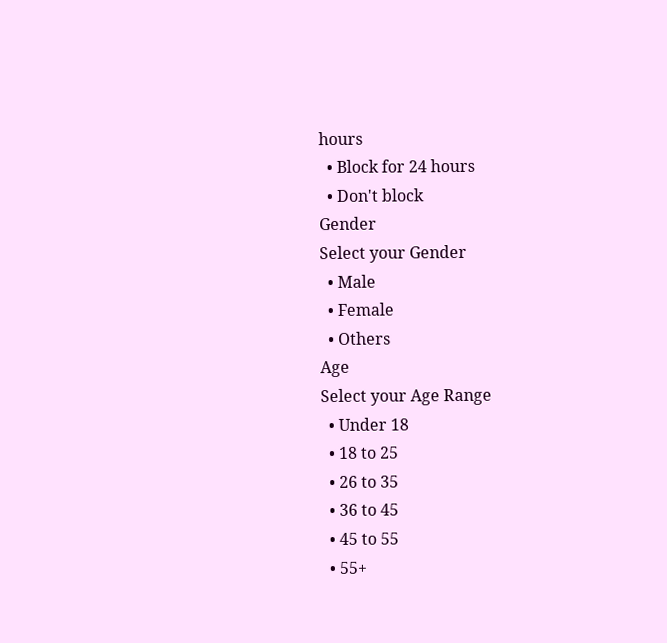hours
  • Block for 24 hours
  • Don't block
Gender
Select your Gender
  • Male
  • Female
  • Others
Age
Select your Age Range
  • Under 18
  • 18 to 25
  • 26 to 35
  • 36 to 45
  • 45 to 55
  • 55+